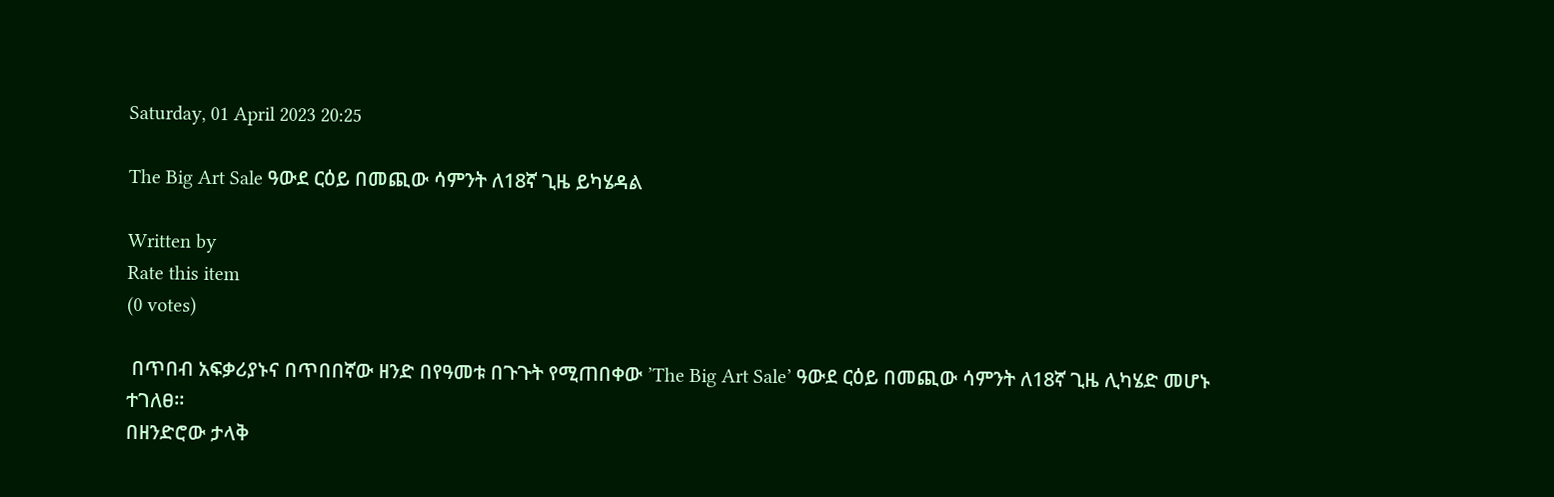Saturday, 01 April 2023 20:25

The Big Art Sale ዓውደ ርዕይ በመጪው ሳምንት ለ18ኛ ጊዜ ይካሄዳል

Written by
Rate this item
(0 votes)

 በጥበብ አፍቃሪያኑና በጥበበኛው ዘንድ በየዓመቱ በጉጉት የሚጠበቀው ’The Big Art Sale’ ዓውደ ርዕይ በመጪው ሳምንት ለ18ኛ ጊዜ ሊካሄድ መሆኑ ተገለፀ።
በዘንድሮው ታላቅ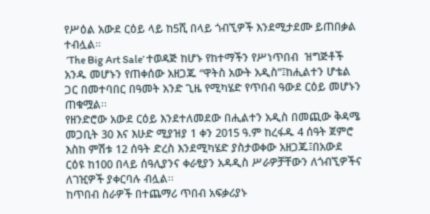የሥዕል አውደ ርዕይ ላይ ከ5ሺ በላይ ጎብኚዎች እንደሚታደሙ ይጠበቃል ተብሏል።
 ’The Big Art Sale’ ተወዳጅ ከሆኑ የከተማችን የሥነጥበብ  ዝግጅቶች አንዱ መሆኑን የጠቀሰው አዘጋጁ “ዋትስ አውት አዲስ”፤ከሒልተን ሆቴል ጋር በመተባበር በዓመት አንድ ጊዜ የሚካሄድ የጥበብ ዓውደ ርዕይ መሆኑን ጠቁሟል፡፡
የዘንድሮው አውደ ርዕይ እንደተለመደው በሒልተን አዲስ በመጪው ቅዳሜ መጋቢት 30 እና እሁድ ሚያዝያ 1 ቀን 2015 ዓ.ም ከረፋዱ 4 ሰዓት ጀምሮ እስከ ምሽቱ 12 ሰዓት ድረስ እንደሚካሄድ ያስታወቀው አዘጋጁ፤በአውደ ርዕዩ ከ100 በላይ ሰዓሊያንና ቀራፂያን አዳዲስ ሥራዎቻቸውን ለጎብኚዎችና ለገዢዎች ያቀርባሉ ብሏል፡፡
ከጥበብ ስራዎች በተጨማሪ ጥበብ አፍቃሪያኑ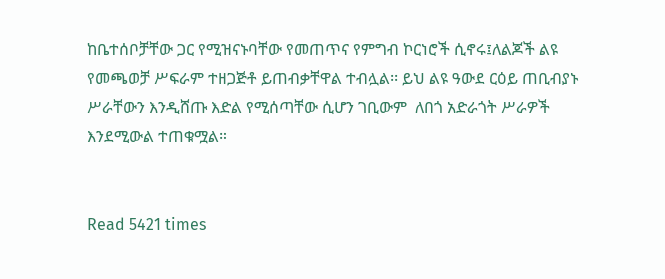ከቤተሰቦቻቸው ጋር የሚዝናኑባቸው የመጠጥና የምግብ ኮርነሮች ሲኖሩ፤ለልጆች ልዩ የመጫወቻ ሥፍራም ተዘጋጅቶ ይጠብቃቸዋል ተብሏል፡፡ ይህ ልዩ ዓውደ ርዕይ ጠቢብያኑ ሥራቸውን እንዲሸጡ እድል የሚሰጣቸው ሲሆን ገቢውም  ለበጎ አድራጎት ሥራዎች እንደሚውል ተጠቁሟል።


Read 5421 times